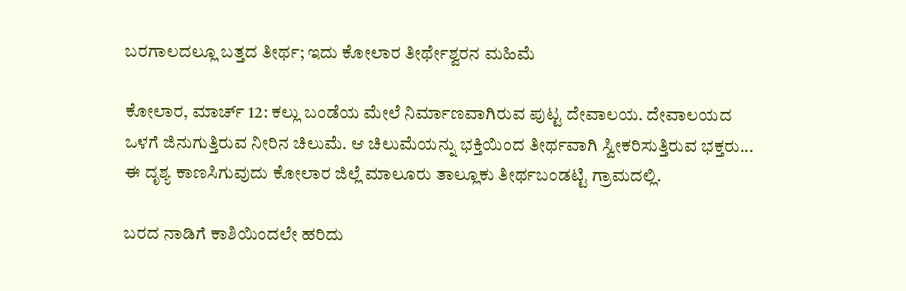ಬರಗಾಲದಲ್ಲೂ ಬತ್ತದ ತೀರ್ಥ; ಇದು ಕೋಲಾರ ತೀರ್ಥೇಶ್ವರನ ಮಹಿಮೆ

ಕೋಲಾರ, ಮಾರ್ಚ್ 12: ಕಲ್ಲು ಬಂಡೆಯ ಮೇಲೆ ನಿರ್ಮಾಣವಾಗಿರುವ ಪುಟ್ಟ ದೇವಾಲಯ. ದೇವಾಲಯದ ಒಳಗೆ ಜಿನುಗುತ್ತಿರುವ ನೀರಿನ ಚಿಲುಮೆ. ಆ ಚಿಲುಮೆಯನ್ನು ಭಕ್ತಿಯಿಂದ ತೀರ್ಥವಾಗಿ ಸ್ವೀಕರಿಸುತ್ತಿರುವ ಭಕ್ತರು... ಈ ದೃಶ್ಯ ಕಾಣಸಿಗುವುದು ಕೋಲಾರ ಜಿಲ್ಲೆ ಮಾಲೂರು ತಾಲ್ಲೂಕು ತೀರ್ಥಬಂಡಟ್ಟಿ ಗ್ರಾಮದಲ್ಲಿ.

ಬರದ ನಾಡಿಗೆ ಕಾಶಿಯಿಂದಲೇ ಹರಿದು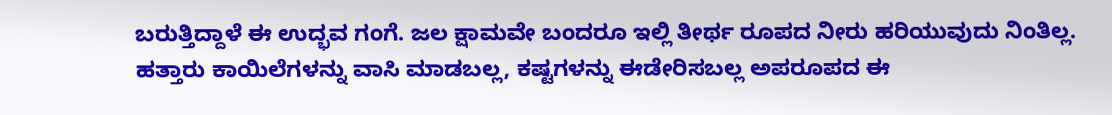ಬರುತ್ತಿದ್ದಾಳೆ ಈ ಉದ್ಭವ ಗಂಗೆ. ಜಲ ಕ್ಷಾಮವೇ ಬಂದರೂ ಇಲ್ಲಿ ತೀರ್ಥ ರೂಪದ ನೀರು ಹರಿಯುವುದು ನಿಂತಿಲ್ಲ. ಹತ್ತಾರು ಕಾಯಿಲೆಗಳನ್ನು ವಾಸಿ ಮಾಡಬಲ್ಲ, ಕಷ್ಟಗಳನ್ನು ಈಡೇರಿಸಬಲ್ಲ ಅಪರೂಪದ ಈ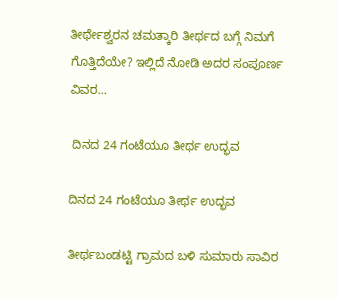ತೀರ್ಥೇಶ್ವರನ ಚಮತ್ಕಾರಿ ತೀರ್ಥದ ಬಗ್ಗೆ ನಿಮಗೆ ಗೊತ್ತಿದೆಯೇ? ಇಲ್ಲಿದೆ ನೋಡಿ ಅದರ ಸಂಪೂರ್ಣ ವಿವರ...

 ದಿನದ 24 ಗಂಟೆಯೂ ತೀರ್ಥ ಉದ್ಭವ

ದಿನದ 24 ಗಂಟೆಯೂ ತೀರ್ಥ ಉದ್ಭವ

ತೀರ್ಥಬಂಡಟ್ಟಿ ಗ್ರಾಮದ ಬಳಿ ಸುಮಾರು ಸಾವಿರ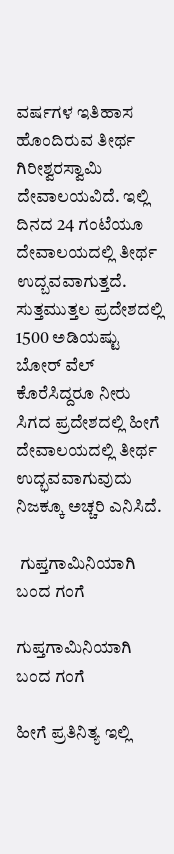ವರ್ಷಗಳ ಇತಿಹಾಸ ಹೊಂದಿರುವ ತೀರ್ಥ ಗಿರೀಶ್ವರಸ್ವಾಮಿ ದೇವಾಲಯವಿದೆ. ಇಲ್ಲಿ ದಿನದ 24 ಗಂಟೆಯೂ ದೇವಾಲಯದಲ್ಲಿ ತೀರ್ಥ ಉದ್ಬವವಾಗುತ್ತದೆ. ಸುತ್ತಮುತ್ತಲ ಪ್ರದೇಶದಲ್ಲಿ 1500 ಅಡಿಯಷ್ಟು ಬೋರ್ ವೆಲ್ ಕೊರೆಸಿದ್ದರೂ ನೀರು ಸಿಗದ ಪ್ರದೇಶದಲ್ಲಿ ಹೀಗೆ ದೇವಾಲಯದಲ್ಲಿ ತೀರ್ಥ ಉದ್ಭವವಾಗುವುದು ನಿಜಕ್ಕೂ ಅಚ್ಚರಿ ಎನಿಸಿದೆ.

 ಗುಪ್ತಗಾಮಿನಿಯಾಗಿ ಬಂದ ಗಂಗೆ

ಗುಪ್ತಗಾಮಿನಿಯಾಗಿ ಬಂದ ಗಂಗೆ

ಹೀಗೆ ಪ್ರತಿನಿತ್ಯ ಇಲ್ಲಿ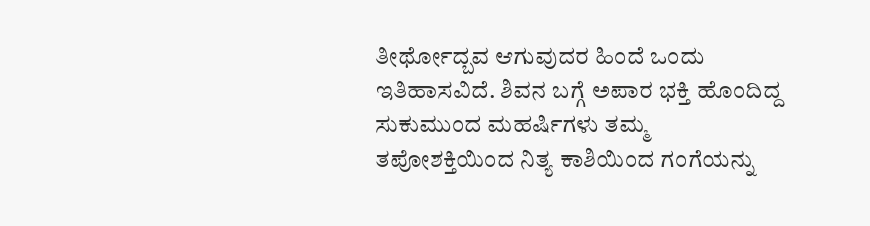ತೀರ್ಥೋದ್ಬವ ಆಗುವುದರ ಹಿಂದೆ ಒಂದು ಇತಿಹಾಸವಿದೆ. ಶಿವನ ಬಗ್ಗೆ ಅಪಾರ ಭಕ್ತಿ ಹೊಂದಿದ್ದ ಸುಕುಮುಂದ ಮಹರ್ಷಿಗಳು ತಮ್ಮ ತಪೋಶಕ್ತಿಯಿಂದ ನಿತ್ಯ ಕಾಶಿಯಿಂದ ಗಂಗೆಯನ್ನು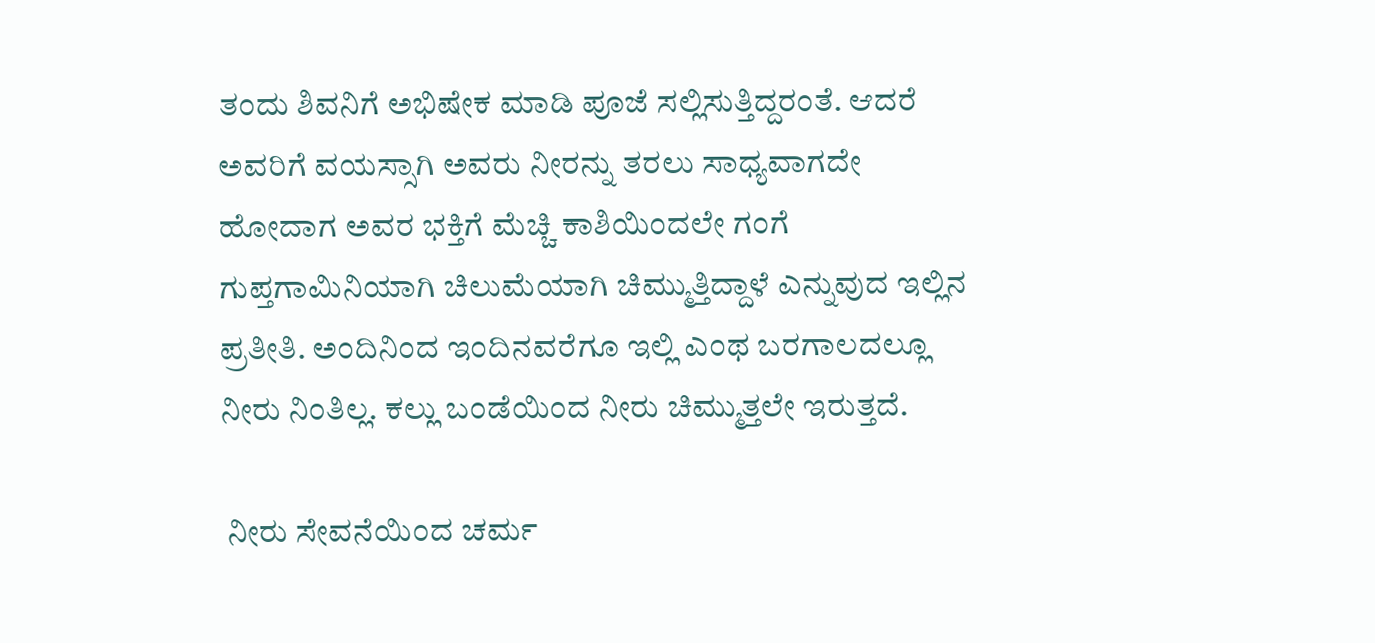ತಂದು ಶಿವನಿಗೆ ಅಭಿಷೇಕ ಮಾಡಿ ಪೂಜೆ ಸಲ್ಲಿಸುತ್ತಿದ್ದರಂತೆ. ಆದರೆ ಅವರಿಗೆ ವಯಸ್ಸಾಗಿ ಅವರು ನೀರನ್ನು ತರಲು ಸಾಧ್ಯವಾಗದೇ ಹೋದಾಗ ಅವರ ಭಕ್ತಿಗೆ ಮೆಚ್ಚಿ ಕಾಶಿಯಿಂದಲೇ ಗಂಗೆ ಗುಪ್ತಗಾಮಿನಿಯಾಗಿ ಚಿಲುಮೆಯಾಗಿ ಚಿಮ್ಮುತ್ತಿದ್ದಾಳೆ ಎನ್ನುವುದ ಇಲ್ಲಿನ ಪ್ರತೀತಿ. ಅಂದಿನಿಂದ ಇಂದಿನವರೆಗೂ ಇಲ್ಲಿ ಎಂಥ ಬರಗಾಲದಲ್ಲೂ ನೀರು ನಿಂತಿಲ್ಲ. ಕಲ್ಲು ಬಂಡೆಯಿಂದ ನೀರು ಚಿಮ್ಮುತ್ತಲೇ ಇರುತ್ತದೆ.

 ನೀರು ಸೇವನೆಯಿಂದ ಚರ್ಮ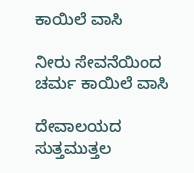ಕಾಯಿಲೆ ವಾಸಿ

ನೀರು ಸೇವನೆಯಿಂದ ಚರ್ಮ ಕಾಯಿಲೆ ವಾಸಿ

ದೇವಾಲಯದ ಸುತ್ತಮುತ್ತಲ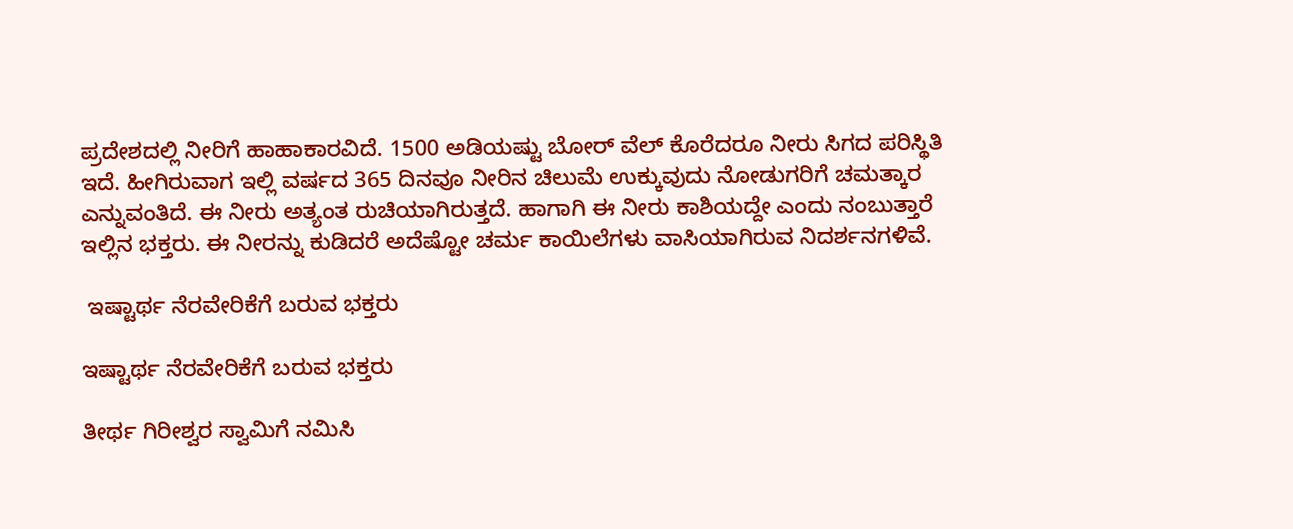ಪ್ರದೇಶದಲ್ಲಿ ನೀರಿಗೆ ಹಾಹಾಕಾರವಿದೆ. 1500 ಅಡಿಯಷ್ಟು ಬೋರ್ ವೆಲ್ ಕೊರೆದರೂ ನೀರು ಸಿಗದ ಪರಿಸ್ಥಿತಿ ಇದೆ. ಹೀಗಿರುವಾಗ ಇಲ್ಲಿ ವರ್ಷದ 365 ದಿನವೂ ನೀರಿನ ಚಿಲುಮೆ ಉಕ್ಕುವುದು ನೋಡುಗರಿಗೆ ಚಮತ್ಕಾರ ಎನ್ನುವಂತಿದೆ. ಈ ನೀರು ಅತ್ಯಂತ ರುಚಿಯಾಗಿರುತ್ತದೆ. ಹಾಗಾಗಿ ಈ ನೀರು ಕಾಶಿಯದ್ದೇ ಎಂದು ನಂಬುತ್ತಾರೆ ಇಲ್ಲಿನ ಭಕ್ತರು. ಈ ನೀರನ್ನು ಕುಡಿದರೆ ಅದೆಷ್ಟೋ ಚರ್ಮ ಕಾಯಿಲೆಗಳು ವಾಸಿಯಾಗಿರುವ ನಿದರ್ಶನಗಳಿವೆ.

 ಇಷ್ಟಾರ್ಥ ನೆರವೇರಿಕೆಗೆ ಬರುವ ಭಕ್ತರು

ಇಷ್ಟಾರ್ಥ ನೆರವೇರಿಕೆಗೆ ಬರುವ ಭಕ್ತರು

ತೀರ್ಥ ಗಿರೀಶ್ವರ ಸ್ವಾಮಿಗೆ ನಮಿಸಿ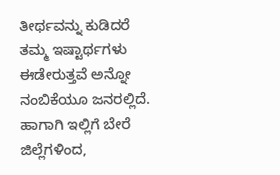ತೀರ್ಥವನ್ನು ಕುಡಿದರೆ ತಮ್ಮ ಇಷ್ಟಾರ್ಥಗಳು ಈಡೇರುತ್ತವೆ ಅನ್ನೋ ನಂಬಿಕೆಯೂ ಜನರಲ್ಲಿದೆ. ಹಾಗಾಗಿ ಇಲ್ಲಿಗೆ ಬೇರೆ ಜಿಲ್ಲೆಗಳಿಂದ,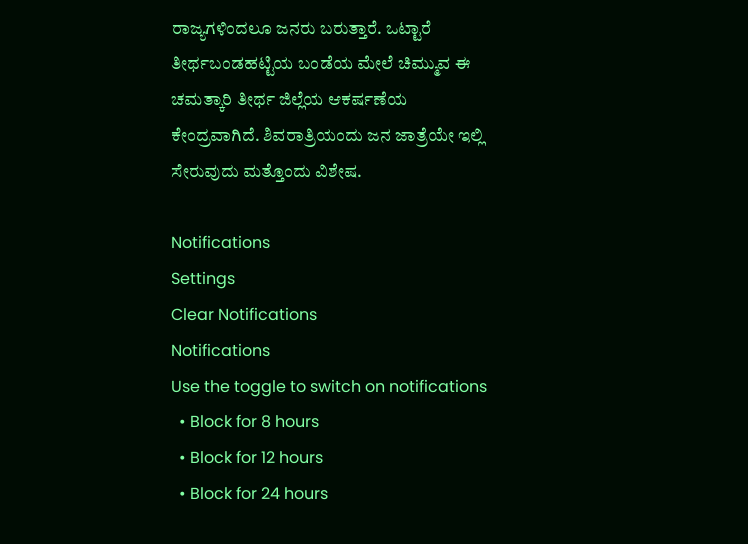ರಾಜ್ಯಗಳಿಂದಲೂ ಜನರು ಬರುತ್ತಾರೆ. ಒಟ್ಟಾರೆ ತೀರ್ಥಬಂಡಹಟ್ಟಿಯ ಬಂಡೆಯ ಮೇಲೆ ಚಿಮ್ಮುವ ಈ ಚಮತ್ಕಾರಿ ತೀರ್ಥ ಜಿಲ್ಲೆಯ ಆಕರ್ಷಣೆಯ ಕೇಂದ್ರವಾಗಿದೆ. ಶಿವರಾತ್ರಿಯಂದು ಜನ ಜಾತ್ರೆಯೇ ಇಲ್ಲಿ ಸೇರುವುದು ಮತ್ತೊಂದು ವಿಶೇಷ.

Notifications
Settings
Clear Notifications
Notifications
Use the toggle to switch on notifications
  • Block for 8 hours
  • Block for 12 hours
  • Block for 24 hours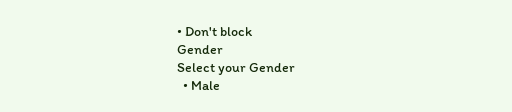• Don't block
Gender
Select your Gender
  • Male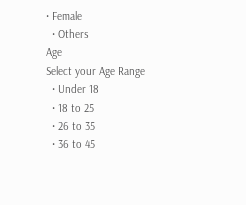• Female
  • Others
Age
Select your Age Range
  • Under 18
  • 18 to 25
  • 26 to 35
  • 36 to 45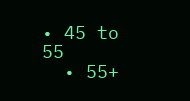• 45 to 55
  • 55+